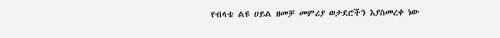የብላቴ ልዩ ሀይል ዘመቻ መምሪያ ወታደሮችን እያስመረቀ ነው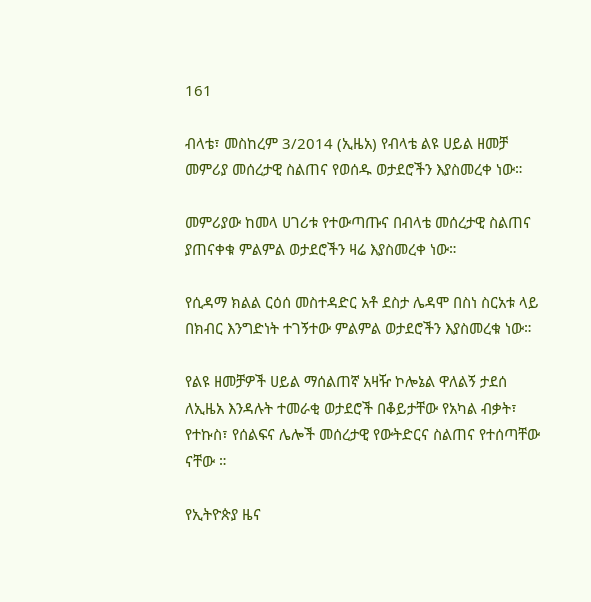161

ብላቴ፣ መስከረም 3/2014 (ኢዜአ) የብላቴ ልዩ ሀይል ዘመቻ መምሪያ መሰረታዊ ስልጠና የወሰዱ ወታደሮችን እያስመረቀ ነው።

መምሪያው ከመላ ሀገሪቱ የተውጣጡና በብላቴ መሰረታዊ ስልጠና ያጠናቀቁ ምልምል ወታደሮችን ዛሬ እያስመረቀ ነው።

የሲዳማ ክልል ርዕሰ መስተዳድር አቶ ደስታ ሌዳሞ በስነ ስርአቱ ላይ በክብር እንግድነት ተገኝተው ምልምል ወታደሮችን እያስመረቁ ነው።

የልዩ ዘመቻዎች ሀይል ማሰልጠኛ አዛዥ ኮሎኔል ዋለልኝ ታደሰ  ለኢዜአ እንዳሉት ተመራቂ ወታደሮች በቆይታቸው የአካል ብቃት፣ የተኩስ፣ የሰልፍና ሌሎች መሰረታዊ የውትድርና ስልጠና የተሰጣቸው ናቸው ።

የኢትዮጵያ ዜና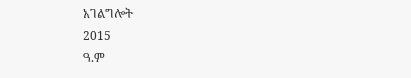አገልግሎት
2015
ዓ.ም